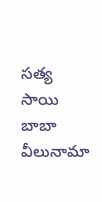సత్య సాయి బాబా వీలునామా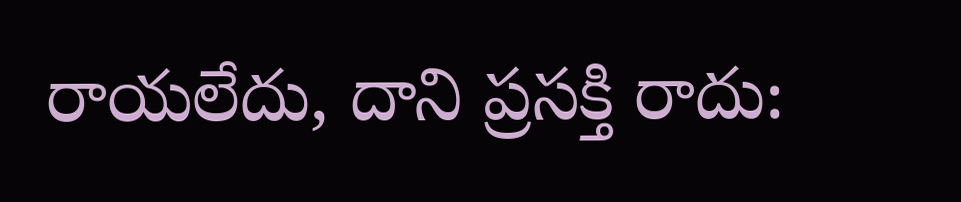రాయలేదు, దాని ప్రసక్తి రాదు: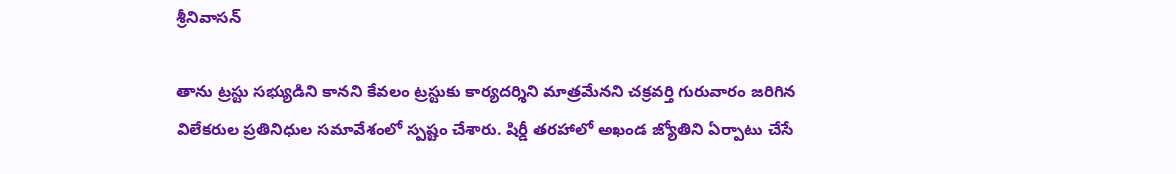శ్రీనివాసన్

తాను ట్రస్టు సభ్యుడిని కానని కేవలం ట్రస్టుకు కార్యదర్శిని మాత్రమేనని చక్రవర్తి గురువారం జరిగిన విలేకరుల ప్రతినిధుల సమావేశంలో స్పష్టం చేశారు. షిర్డీ తరహాలో అఖండ జ్యోతిని ఏర్పాటు చేసే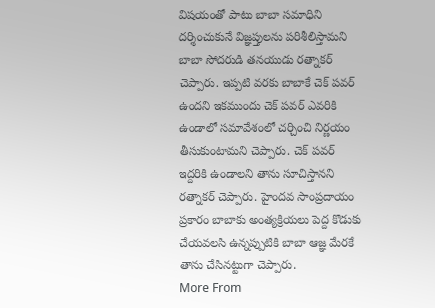విషయంతో పాటు బాబా సమాధిని దర్శించుకునే విజ్ఞప్తులను పరిశీలిస్తామని బాబా సోదరుడి తనయుడు రత్నాకర్ చెప్పారు. ఇప్పటి వరకు బాబాకే చెక్ పవర్ ఉందని ఇకముందు చెక్ పవర్ ఎవరికి ఉండాలో సమావేశంలో చర్చించి నిర్ణయం తీసుకుంటామని చెప్పారు. చెక్ పవర్ ఇద్దరికి ఉండాలని తాను సూచిస్తానని రత్నాకర్ చెప్పారు. హైందవ సాంప్రదాయం ప్రకారం బాబాకు అంత్యక్రియలు పెద్ద కొడుకు చేయవలసి ఉన్నప్పుటికి బాబా ఆజ్ఞ మేరకే తాను చేసినట్టుగా చెప్పారు.
More From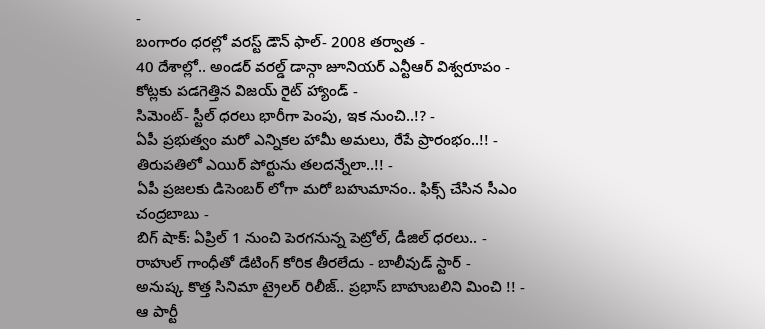-
బంగారం ధరల్లో వరస్ట్ డౌన్ ఫాల్- 2008 తర్వాత -
40 దేశాల్లో.. అండర్ వరల్డ్ డాన్గా జూనియర్ ఎన్టీఆర్ విశ్వరూపం -
కోట్లకు పడగెత్తిన విజయ్ రైట్ హ్యాండ్ -
సిమెంట్- స్టీల్ ధరలు భారీగా పెంపు, ఇక నుంచి..!? -
ఏపీ ప్రభుత్వం మరో ఎన్నికల హామీ అమలు, రేపే ప్రారంభం..!! -
తిరుపతిలో ఎయిర్ పోర్టును తలదన్నేలా..!! -
ఏపీ ప్రజలకు డిసెంబర్ లోగా మరో బహుమానం.. ఫిక్స్ చేసిన సీఎం చంద్రబాబు -
బిగ్ షాక్: ఏప్రిల్ 1 నుంచి పెరగనున్న పెట్రోల్, డీజిల్ ధరలు.. -
రాహుల్ గాంధీతో డేటింగ్ కోరిక తీరలేదు - బాలీవుడ్ స్టార్ -
అనుష్క కొత్త సినిమా ట్రైలర్ రిలీజ్.. ప్రభాస్ బాహుబలిని మించి !! -
ఆ పార్టీ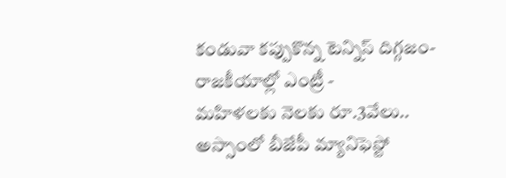కండువా కప్పుకొన్న టెన్నిస్ దిగ్గజం- రాజకీయాల్లో ఎంట్రీ -
మహిళలకు నెలకు రూ.3వేలు.. అస్సాంలో బీజేపీ మ్యానిఫెస్టో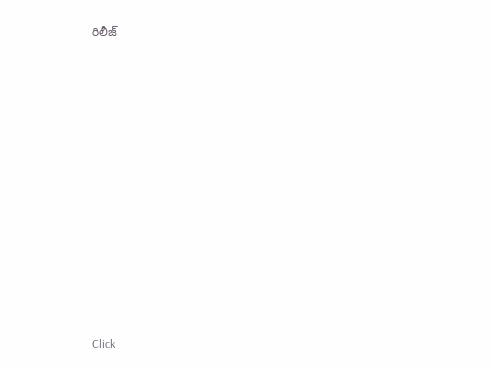రిలీజ్












Click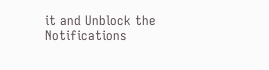it and Unblock the Notifications